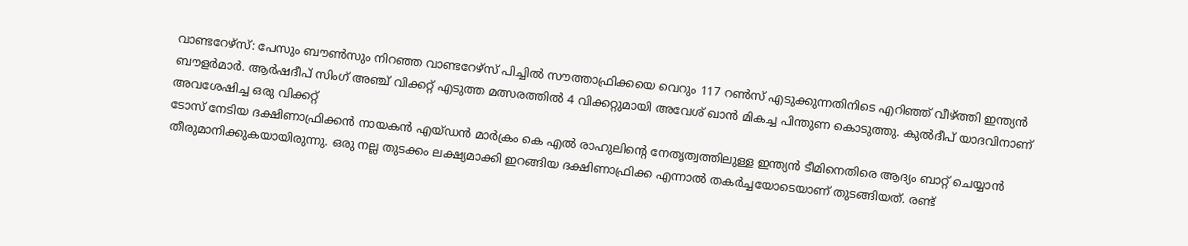വാണ്ടറേഴ്സ്: പേസും ബൗൺസും നിറഞ്ഞ വാണ്ടറേഴ്സ് പിച്ചിൽ സൗത്താഫ്രിക്കയെ വെറും 117 റൺസ് എടുക്കുന്നതിനിടെ എറിഞ്ഞ് വീഴ്ത്തി ഇന്ത്യൻ ബൗളർമാർ. ആർഷദീപ് സിംഗ് അഞ്ച് വിക്കറ്റ് എടുത്ത മത്സരത്തിൽ 4 വിക്കറ്റുമായി അവേശ് ഖാൻ മികച്ച പിന്തുണ കൊടുത്തു. കുൽദീപ് യാദവിനാണ് അവശേഷിച്ച ഒരു വിക്കറ്റ്
ടോസ് നേടിയ ദക്ഷിണാഫ്രിക്കൻ നായകൻ എയ്ഡൻ മാർക്രം കെ എൽ രാഹുലിന്റെ നേതൃത്വത്തിലുള്ള ഇന്ത്യൻ ടീമിനെതിരെ ആദ്യം ബാറ്റ് ചെയ്യാൻ തീരുമാനിക്കുകയായിരുന്നു. ഒരു നല്ല തുടക്കം ലക്ഷ്യമാക്കി ഇറങ്ങിയ ദക്ഷിണാഫ്രിക്ക എന്നാൽ തകർച്ചയോടെയാണ് തുടങ്ങിയത്. രണ്ട്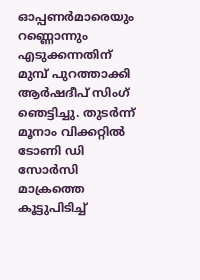ഓപ്പണർമാരെയും റണ്ണൊന്നും എടുക്കന്നതിന് മുമ്പ് പുറത്താക്കി ആർഷദീപ് സിംഗ് ഞെട്ടിച്ചു. തുടർന്ന് മൂനാം വിക്കറ്റിൽ ടോണി ഡി സോർസി മാക്രത്തെ കൂട്ടുപിടിച്ച്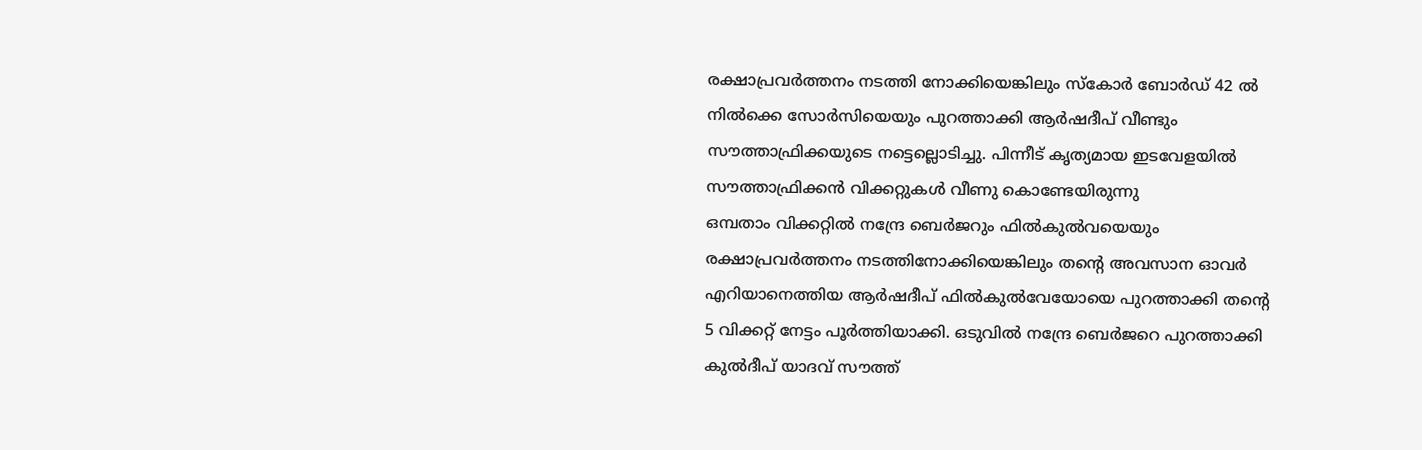രക്ഷാപ്രവർത്തനം നടത്തി നോക്കിയെങ്കിലും സ്കോർ ബോർഡ് 42 ൽ നിൽക്കെ സോർസിയെയും പുറത്താക്കി ആർഷദീപ് വീണ്ടും സൗത്താഫ്രിക്കയുടെ നട്ടെല്ലൊടിച്ചു. പിന്നീട് കൃത്യമായ ഇടവേളയിൽ സൗത്താഫ്രിക്കൻ വിക്കറ്റുകൾ വീണു കൊണ്ടേയിരുന്നു
ഒമ്പതാം വിക്കറ്റിൽ നന്ദ്രേ ബെർജറും ഫിൽകുൽവയെയും രക്ഷാപ്രവർത്തനം നടത്തിനോക്കിയെങ്കിലും തന്റെ അവസാന ഓവർ എറിയാനെത്തിയ ആർഷദീപ് ഫിൽകുൽവേയോയെ പുറത്താക്കി തന്റെ 5 വിക്കറ്റ് നേട്ടം പൂർത്തിയാക്കി. ഒടുവിൽ നന്ദ്രേ ബെർജറെ പുറത്താക്കി കുൽദീപ് യാദവ് സൗത്ത്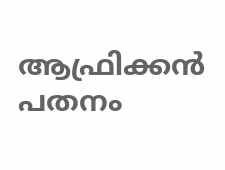ആഫ്രിക്കൻ പതനം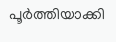പൂർത്തിയാക്കി